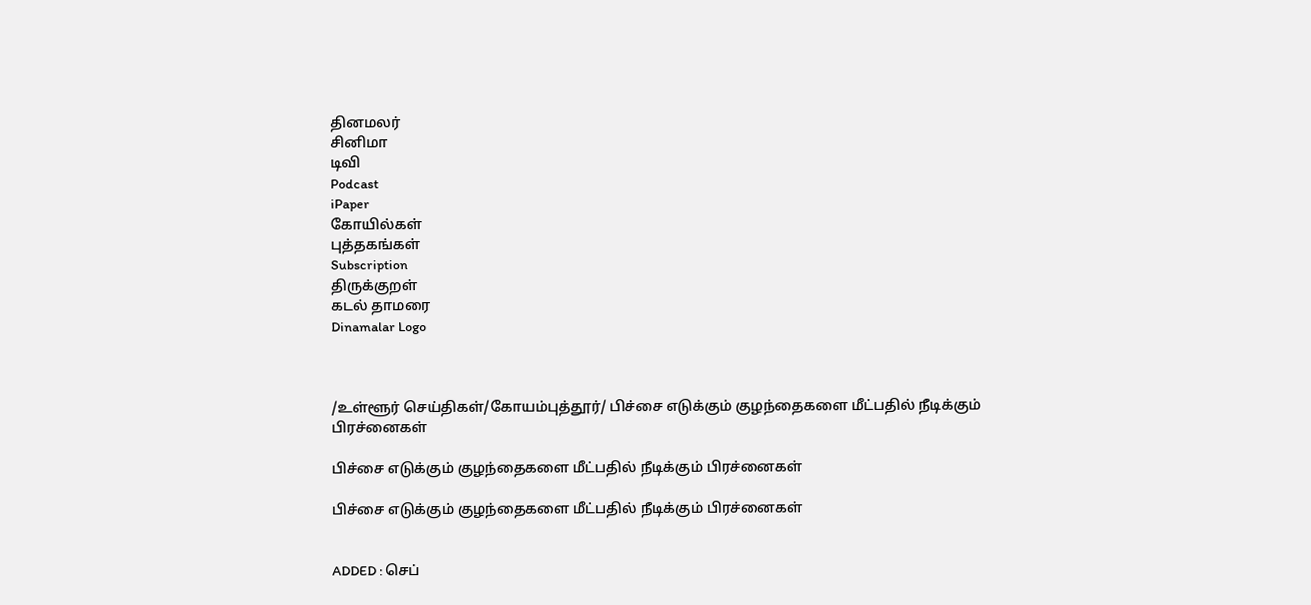தினமலர்
சினிமா
டிவி
Podcast
iPaper
கோயில்கள்
புத்தகங்கள்
Subscription
திருக்குறள்
கடல் தாமரை
Dinamalar Logo



/உள்ளூர் செய்திகள்/கோயம்புத்தூர்/ பிச்சை எடுக்கும் குழந்தைகளை மீட்பதில் நீடிக்கும் பிரச்னைகள்

பிச்சை எடுக்கும் குழந்தைகளை மீட்பதில் நீடிக்கும் பிரச்னைகள்

பிச்சை எடுக்கும் குழந்தைகளை மீட்பதில் நீடிக்கும் பிரச்னைகள்


ADDED : செப்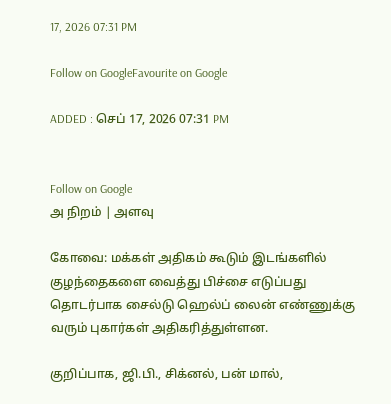17, 2026 07:31 PM

Follow on GoogleFavourite on Google

ADDED : செப் 17, 2026 07:31 PM


Follow on Google
அ நிறம் | அளவு

கோவை: மக்கள் அதிகம் கூடும் இடங்களில் குழந்தைகளை வைத்து பிச்சை எடுப்பது தொடர்பாக சைல்டு ஹெல்ப் லைன் எண்ணுக்கு வரும் புகார்கள் அதிகரித்துள்ளன.

குறிப்பாக, ஜி.பி., சிக்னல், பன் மால்,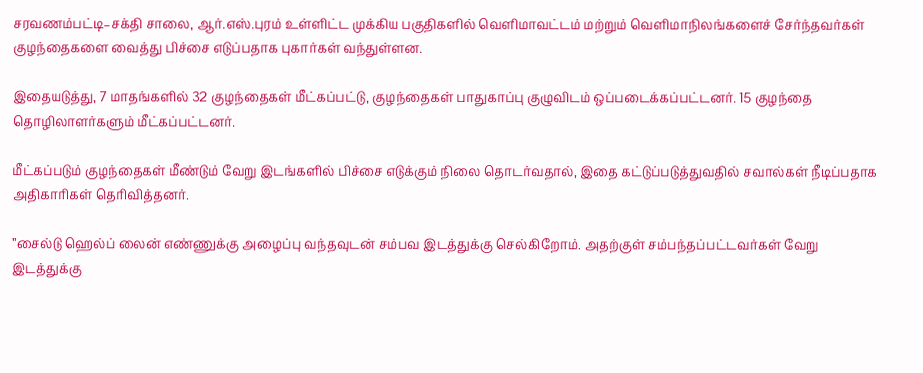சரவணம்பட்டி–சக்தி சாலை, ஆர்.எஸ்.புரம் உள்ளிட்ட முக்கிய பகுதிகளில் வெளிமாவட்டம் மற்றும் வெளிமாநிலங்களைச் சேர்ந்தவர்கள் குழந்தைகளை வைத்து பிச்சை எடுப்பதாக புகார்கள் வந்துள்ளன.

இதையடுத்து, 7 மாதங்களில் 32 குழந்தைகள் மீட்கப்பட்டு, குழந்தைகள் பாதுகாப்பு குழுவிடம் ஒப்படைக்கப்பட்டனர். 15 குழந்தை தொழிலாளர்களும் மீட்கப்பட்டனர்.

மீட்கப்படும் குழந்தைகள் மீண்டும் வேறு இடங்களில் பிச்சை எடுக்கும் நிலை தொடர்வதால், இதை கட்டுப்படுத்துவதில் சவால்கள் நீடிப்பதாக அதிகாரிகள் தெரிவித்தனர்.

”சைல்டு ஹெல்ப் லைன் எண்ணுக்கு அழைப்பு வந்தவுடன் சம்பவ இடத்துக்கு செல்கிறோம். அதற்குள் சம்பந்தப்பட்டவர்கள் வேறு இடத்துக்கு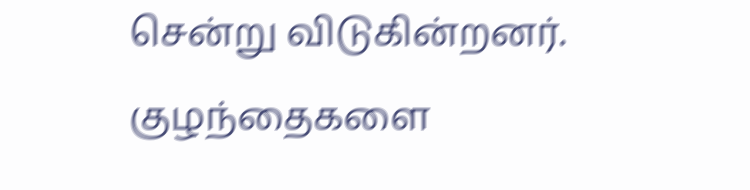சென்று விடுகின்றனர். குழந்தைகளை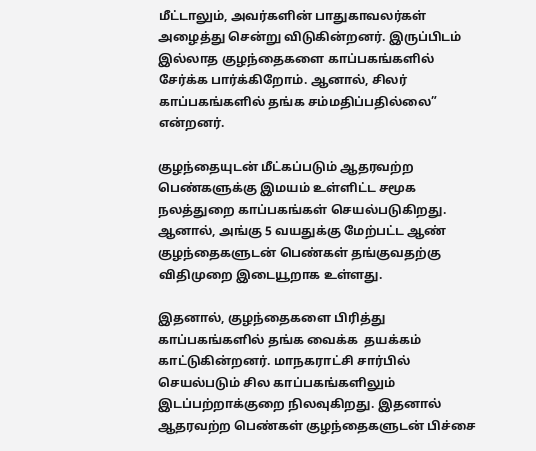மீட்டாலும், அவர்களின் பாதுகாவலர்கள் அழைத்து சென்று விடுகின்றனர். இருப்பிடம் இல்லாத குழந்தைகளை காப்பகங்களில் சேர்க்க பார்க்கிறோம். ஆனால், சிலர் காப்பகங்களில் தங்க சம்மதிப்பதில்லை” என்றனர்.

குழந்தையுடன் மீட்கப்படும் ஆதரவற்ற பெண்களுக்கு இமயம் உள்ளிட்ட சமூக நலத்துறை காப்பகங்கள் செயல்படுகிறது. ஆனால், அங்கு 5 வயதுக்கு மேற்பட்ட ஆண் குழந்தைகளுடன் பெண்கள் தங்குவதற்கு விதிமுறை இடையூறாக உள்ளது.

இதனால், குழந்தைகளை பிரித்து காப்பகங்களில் தங்க வைக்க  தயக்கம் காட்டுகின்றனர். மாநகராட்சி சார்பில் செயல்படும் சில காப்பகங்களிலும் இடப்பற்றாக்குறை நிலவுகிறது. இதனால் ஆதரவற்ற பெண்கள் குழந்தைகளுடன் பிச்சை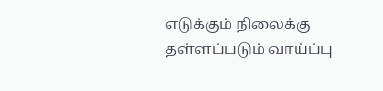எடுக்கும் நிலைக்கு தள்ளப்படும் வாய்ப்பு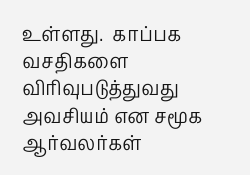உள்ளது.  காப்பக வசதிகளை விரிவுபடுத்துவது அவசியம் என சமூக ஆர்வலர்கள்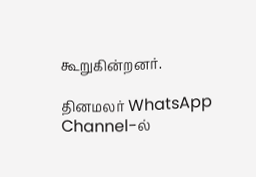கூறுகின்றனர்.

தினமலர் WhatsApp Channel-ல்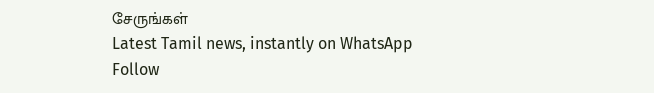சேருங்கள்
Latest Tamil news, instantly on WhatsApp
Follow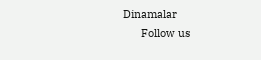Dinamalar
      Follow us